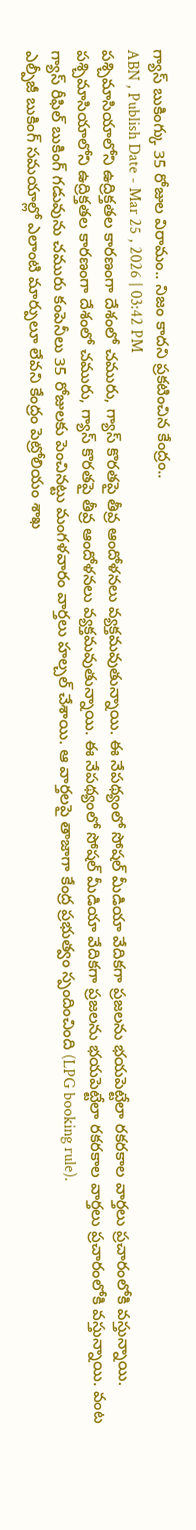గ్యాస్ బుకింగ్కు 35 రోజుల విరామం.. నిజం కాదని ప్రకటించిన కేంద్రం..
ABN , Publish Date - Mar 25 , 2026 | 03:42 PM
పశ్చిమాసియాలోని ఉద్రిక్తతల కారణంగా దేశంలో చమురు, గ్యాస్ కొరతపై తీవ్ర ఆందోళనలు వ్యక్తమవుతున్నాయి. ఈ నేపథ్యంలో సోషల్ మీడియా వేదికగా ప్రజలను భయపెట్టేలా రకరకాల వార్తలు ప్రచారంలోకి వస్తున్నాయి.
పశ్చిమాసియాలోని ఉద్రిక్తతల కారణంగా దేశంలో చమురు, గ్యాస్ కొరతపై తీవ్ర ఆందోళనలు వ్యక్తమవుతున్నాయి. ఈ నేపథ్యంలో సోషల్ మీడియా వేదికగా ప్రజలను భయపెట్టేలా రకరకాల వార్తలు ప్రచారంలోకి వస్తున్నాయి. వంట గ్యాస్ రీఫిల్ బుకింగ్ గడువును చమురు కంపెనీలు 35 రోజులకు పెంచినట్టు మంగళవారం వార్తలు హల్చల్ చేశాయి. ఆ వార్తలపై తాజాగా కేంద్ర ప్రభుత్వం స్పందించింది (LPG booking rule).
ఎల్పీజీ బుకింగ్ సమయాల్లో ఎలాంటి మార్పులూ లేవని కేంద్రం పెట్రోలియం శాఖ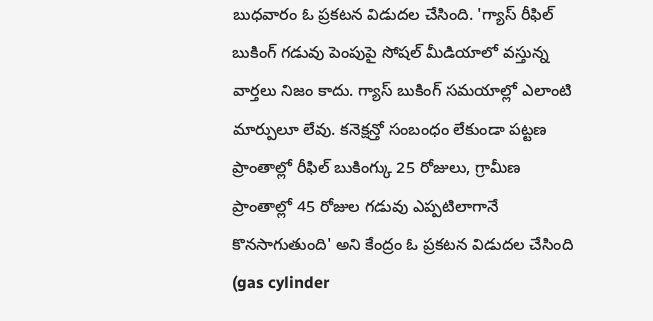బుధవారం ఓ ప్రకటన విడుదల చేసింది. 'గ్యాస్ రీఫిల్ బుకింగ్ గడువు పెంపుపై సోషల్ మీడియాలో వస్తున్న వార్తలు నిజం కాదు. గ్యాస్ బుకింగ్ సమయాల్లో ఎలాంటి మార్పులూ లేవు. కనెక్షన్తో సంబంధం లేకుండా పట్టణ ప్రాంతాల్లో రీఫిల్ బుకింగ్కు 25 రోజులు, గ్రామీణ ప్రాంతాల్లో 45 రోజుల గడువు ఎప్పటిలాగానే కొనసాగుతుంది' అని కేంద్రం ఓ ప్రకటన విడుదల చేసింది (gas cylinder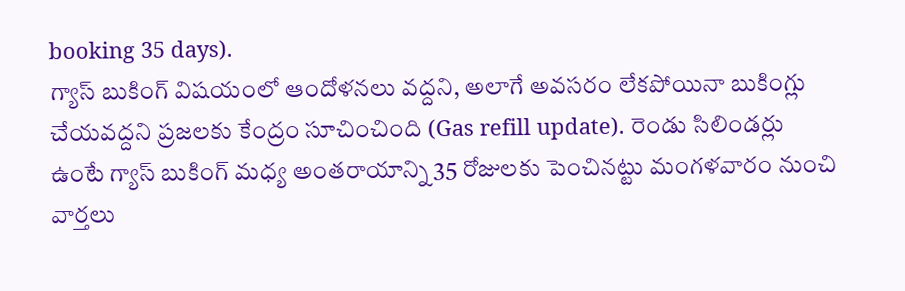booking 35 days).
గ్యాస్ బుకింగ్ విషయంలో ఆందోళనలు వద్దని, అలాగే అవసరం లేకపోయినా బుకింగ్లు చేయవద్దని ప్రజలకు కేంద్రం సూచించింది (Gas refill update). రెండు సిలిండర్లు ఉంటే గ్యాస్ బుకింగ్ మధ్య అంతరాయాన్ని 35 రోజులకు పెంచినట్టు మంగళవారం నుంచి వార్తలు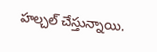హల్చల్ చేస్తున్నాయి.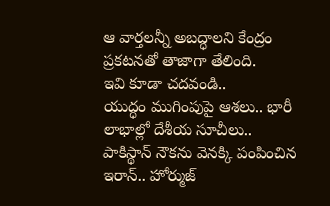ఆ వార్తలన్నీ అబద్ధాలని కేంద్రం ప్రకటనతో తాజాగా తేలింది.
ఇవి కూడా చదవండి..
యుద్ధం ముగింపుపై ఆశలు.. భారీ లాభాల్లో దేశీయ సూచీలు..
పాకిస్థాన్ నౌకను వెనక్కి పంపించిన ఇరాన్.. హోర్ముజ్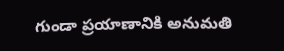గుండా ప్రయాణానికి అనుమతి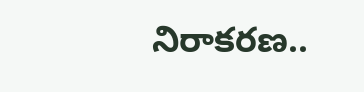నిరాకరణ..